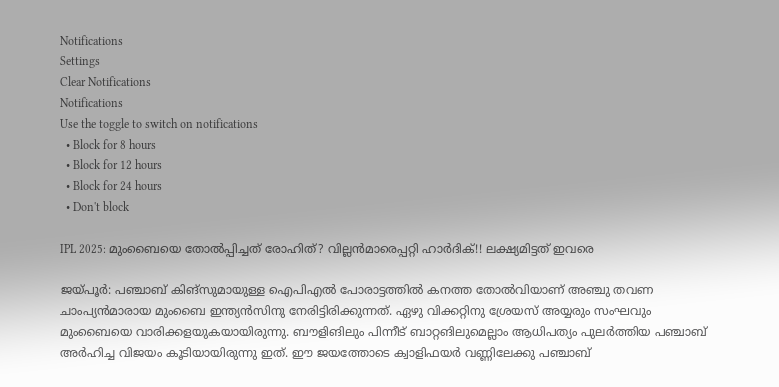Notifications
Settings
Clear Notifications
Notifications
Use the toggle to switch on notifications
  • Block for 8 hours
  • Block for 12 hours
  • Block for 24 hours
  • Don't block

IPL 2025: മുംബൈയെ തോല്‍പ്പിച്ചത് രോഹിത്? വില്ലന്‍മാരെപ്പറ്റി ഹാര്‍ദിക്!! ലക്ഷ്യമിട്ടത് ഇവരെ

ജയ്പൂര്‍: പഞ്ചാബ് കിങ്‌സുമായുള്ള ഐപിഎല്‍ പോരാട്ടത്തില്‍ കനത്ത തോല്‍വിയാണ് അഞ്ചു തവണ ചാംപ്യന്‍മാരായ മുംബൈ ഇന്ത്യന്‍സിനു നേരിട്ടിരിക്കുന്നത്. ഏഴു വിക്കറ്റിനു ശ്രേയസ് അയ്യരും സംഘവും മുംബൈയെ വാരിക്കളയുകയായിരുന്നു. ബൗളിങിലും പിന്നീട് ബാറ്റങിലുമെല്ലാം ആധിപത്യം പുലര്‍ത്തിയ പഞ്ചാബ് അര്‍ഹിച്ച വിജയം കൂടിയായിരുന്നു ഇത്. ഈ ജയത്തോടെ ക്വാളിഫയര്‍ വണ്ണിലേക്കു പഞ്ചാബ്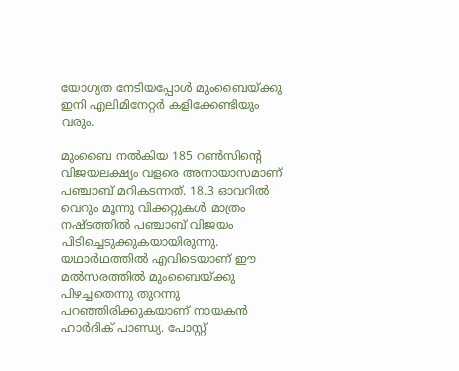യോഗ്യത നേടിയപ്പോള്‍ മുംബൈയ്ക്കു ഇനി എലിമിനേറ്റര്‍ കളിക്കേണ്ടിയും വരും.

മുംബൈ നല്‍കിയ 185 റണ്‍സിന്റെ വിജയലക്ഷ്യം വളരെ അനായാസമാണ് പഞ്ചാബ് മറികടന്നത്. 18.3 ഓവറില്‍ വെറും മൂന്നു വിക്കറ്റുകള്‍ മാത്രം നഷ്ടത്തില്‍ പഞ്ചാബ് വിജയം പിടിച്ചെടുക്കുകയായിരുന്നു. യഥാര്‍ഥത്തില്‍ എവിടെയാണ് ഈ മല്‍സരത്തില്‍ മുംബൈയ്ക്കു പിഴച്ചതെന്നു തുറന്നു പറഞ്ഞിരിക്കുകയാണ് നായകന്‍ ഹാര്‍ദിക് പാണ്ഡ്യ. പോസ്റ്റ്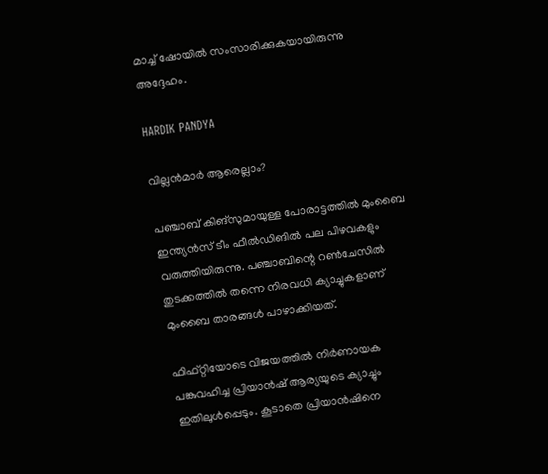മാച്ച് ഷോയില്‍ സംസാരിക്കുകയായിരുന്നു അദ്ദേഹം.

HARDIK PANDYA

വില്ലന്‍മാര്‍ ആരെല്ലാം?

പഞ്ചാബ് കിങ്‌സുമായുള്ള പോരാട്ടത്തില്‍ മുംബൈ ഇന്ത്യന്‍സ് ടീം ഫീല്‍ഡിങില്‍ പല പിഴവകളും വരുത്തിയിരുന്നു. പഞ്ചാബിന്റെ റണ്‍ചേസില്‍ തുടക്കത്തില്‍ തന്നെ നിരവധി ക്യാച്ചുകളാണ് മുംബൈ താരങ്ങള്‍ പാഴാക്കിയത്.

ഫിഫ്റ്റിയോടെ വിജയത്തില്‍ നിര്‍ണായക പങ്കുവഹിച്ച പ്രിയാന്‍ഷ് ആര്യയുടെ ക്യാച്ചും ഇതിലുള്‍പ്പെടും. കൂടാതെ പ്രിയാന്‍ഷിനെ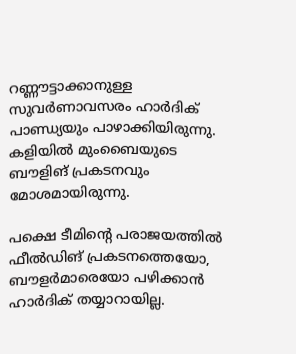റണ്ണൗട്ടാക്കാനുള്ള സുവര്‍ണാവസരം ഹാര്‍ദിക് പാണ്ഡ്യയും പാഴാക്കിയിരുന്നു. കളിയില്‍ മുംബൈയുടെ ബൗളിങ് പ്രകടനവും മോശമായിരുന്നു.

പക്ഷെ ടീമിന്റെ പരാജയത്തില്‍ ഫീല്‍ഡിങ് പ്രകടനത്തെയോ, ബൗളര്‍മാരെയോ പഴിക്കാന്‍ ഹാര്‍ദിക് തയ്യാറായില്ല.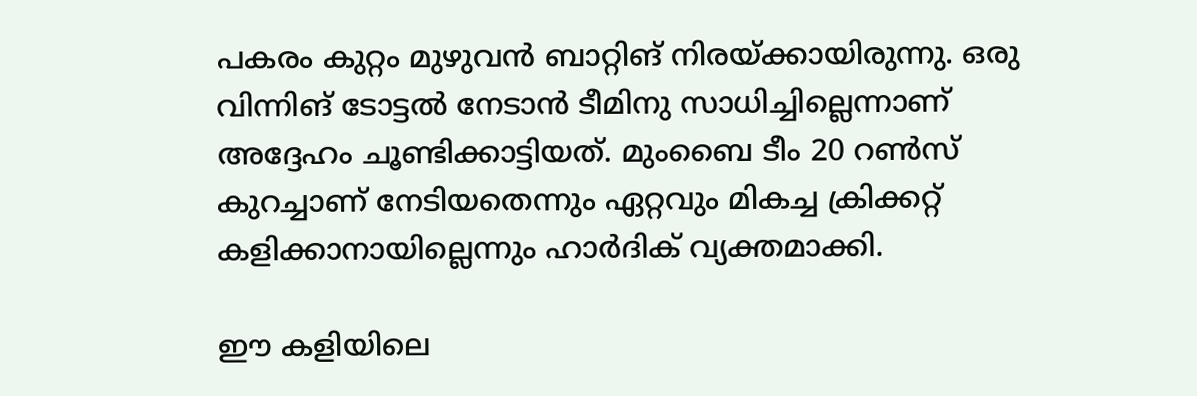പകരം കുറ്റം മുഴുവന്‍ ബാറ്റിങ് നിരയ്ക്കായിരുന്നു. ഒരു വിന്നിങ് ടോട്ടല്‍ നേടാന്‍ ടീമിനു സാധിച്ചില്ലെന്നാണ് അദ്ദേഹം ചൂണ്ടിക്കാട്ടിയത്. മുംബൈ ടീം 20 റണ്‍സ് കുറച്ചാണ് നേടിയതെന്നും ഏറ്റവും മികച്ച ക്രിക്കറ്റ് കളിക്കാനായില്ലെന്നും ഹാര്‍ദിക് വ്യക്തമാക്കി.

ഈ കളിയിലെ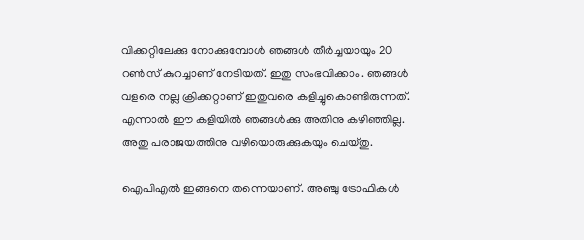വിക്കറ്റിലേക്കു നോക്കുമ്പോള്‍ ഞങ്ങള്‍ തീര്‍ച്ചയായും 20 റണ്‍സ് കുറച്ചാണ് നേടിയത്. ഇതു സംഭവിക്കാം. ഞങ്ങള്‍ വളരെ നല്ല ക്രിക്കറ്റാണ് ഇതുവരെ കളിച്ചുകൊണ്ടിരുന്നത്. എന്നാല്‍ ഈ കളിയില്‍ ഞങ്ങള്‍ക്കു അതിനു കഴിഞ്ഞില്ല. അതു പരാജയത്തിനു വഴിയൊരുക്കുകയും ചെയ്തു.

ഐപിഎല്‍ ഇങ്ങനെ തന്നെയാണ്. അഞ്ചു ട്രോഫികള്‍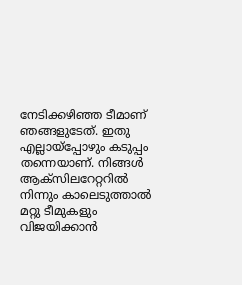നേടിക്കഴിഞ്ഞ ടീമാണ് ഞങ്ങളുടേത്. ഇതു എല്ലായ്‌പ്പോഴും കടുപ്പം തന്നെയാണ്. നിങ്ങള്‍ ആക്‌സിലറേറ്ററില്‍ നിന്നും കാലെടുത്താല്‍ മറ്റു ടീമുകളും വിജയിക്കാന്‍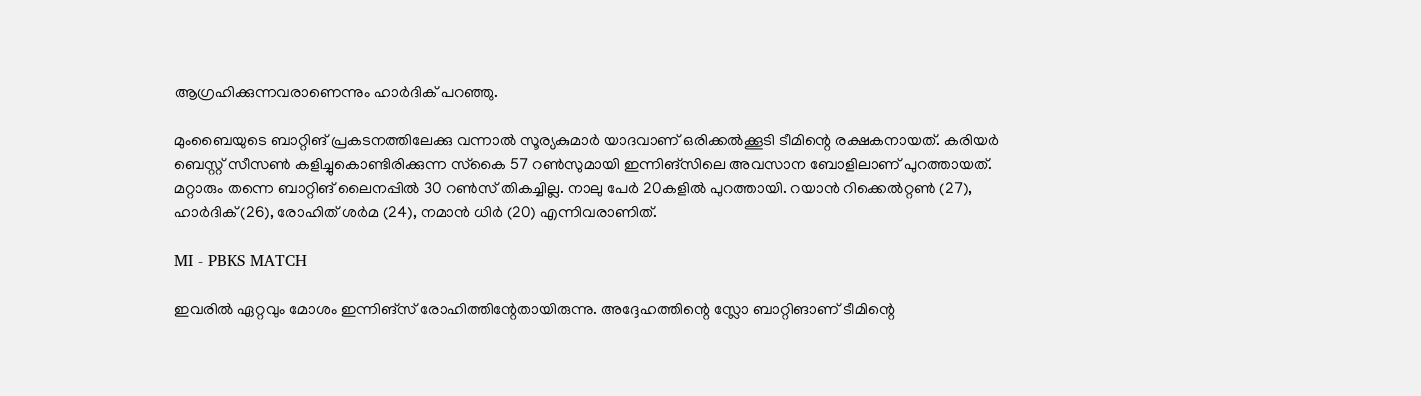ആഗ്രഹിക്കുന്നവരാണെന്നും ഹാര്‍ദിക് പറഞ്ഞു.

മുംബൈയുടെ ബാറ്റിങ് പ്രകടനത്തിലേക്കു വന്നാല്‍ സൂര്യകുമാര്‍ യാദവാണ് ഒരിക്കല്‍ക്കൂടി ടീമിന്റെ രക്ഷകനായത്. കരിയര്‍ ബെസ്റ്റ് സീസണ്‍ കളിച്ചുകൊണ്ടിരിക്കുന്ന സ്‌കൈ 57 റണ്‍സുമായി ഇന്നിങ്‌സിലെ അവസാന ബോളിലാണ് പുറത്തായത്. മറ്റാരും തന്നെ ബാറ്റിങ് ലൈനപ്പില്‍ 30 റണ്‍സ് തികച്ചില്ല. നാലു പേര്‍ 20കളില്‍ പുറത്തായി. റയാന്‍ റിക്കെല്‍റ്റണ്‍ (27), ഹാര്‍ദിക് (26), രോഹിത് ശര്‍മ (24), നമാന്‍ ധിര്‍ (20) എന്നിവരാണിത്.

MI - PBKS MATCH

ഇവരില്‍ ഏറ്റവും മോശം ഇന്നിങ്‌സ് രോഹിത്തിന്റേതായിരുന്നു. അദ്ദേഹത്തിന്റെ സ്ലോ ബാറ്റിങാണ് ടീമിന്റെ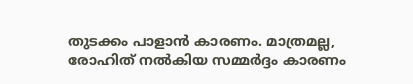തുടക്കം പാളാന്‍ കാരണം. മാത്രമല്ല, രോഹിത് നല്‍കിയ സമ്മര്‍ദ്ദം കാരണം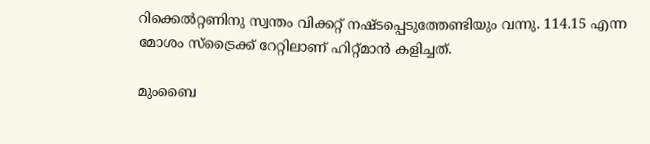റിക്കെല്‍റ്റണിനു സ്വന്തം വിക്കറ്റ് നഷ്ടപ്പെടുത്തേണ്ടിയും വന്നു. 114.15 എന്ന മോശം സ്‌ട്രൈക്ക് റേറ്റിലാണ് ഹിറ്റ്മാന്‍ കളിച്ചത്.

മുംബൈ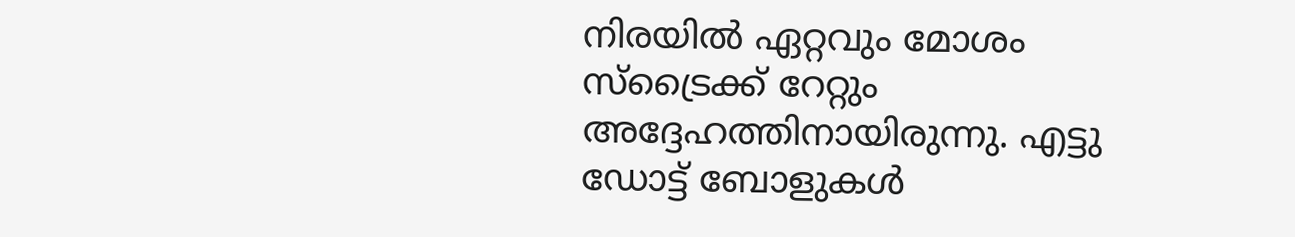നിരയില്‍ ഏറ്റവും മോശം സ്‌ട്രൈക്ക് റേറ്റും അദ്ദേഹത്തിനായിരുന്നു. എട്ടു ഡോട്ട് ബോളുകള്‍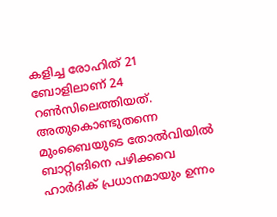കളിച്ച രോഹിത് 21 ബോളിലാണ് 24 റണ്‍സിലെത്തിയത്. അതുകൊണ്ടുതന്നെ മുംബൈയുടെ തോല്‍വിയില്‍ ബാറ്റിങിനെ പഴിക്കവെ ഹാര്‍ദിക് പ്രധാനമായും ഉന്നം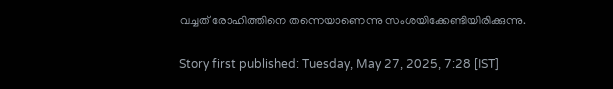വച്ചത് രോഹിത്തിനെ തന്നെയാണെന്നു സംശയിക്കേണ്ടിയിരിക്കുന്നു.

Story first published: Tuesday, May 27, 2025, 7:28 [IST]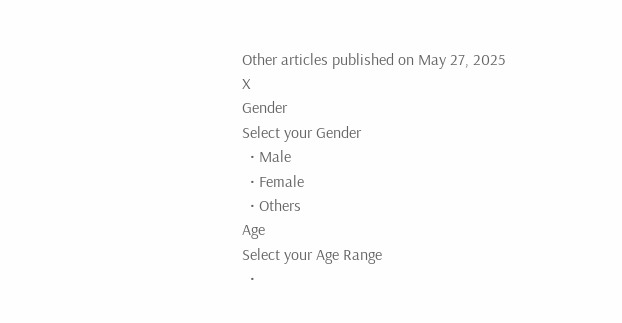Other articles published on May 27, 2025
X
Gender
Select your Gender
  • Male
  • Female
  • Others
Age
Select your Age Range
  •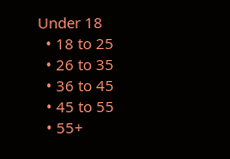Under 18
  • 18 to 25
  • 26 to 35
  • 36 to 45
  • 45 to 55
  • 55+